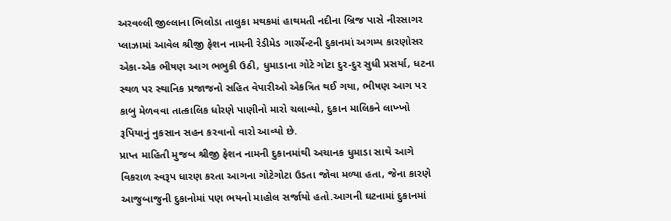અરવલ્લી જીલ્લાના ભિલોડા તાલુકા મથકમાં હાથમતી નદીના બ્રિજ પાસે નીરસાગર પ્લાઝામાં આવેલ શ્રીજી ફેશન નામની રેડીમેડ ગારર્મેન્ટની દુકાનમાં અગમ્ય કારણોસર એકા-એક ભીષણ આગ ભભુકી ઉઠી, ધુમાડાના ગોટે ગોટા દુર-દુર સુધી પ્રસર્યા, ધટના સ્થળ પર સ્થાનિક પ્રજાજનો સહિત વેપારીઓ એકત્રિત થઈ ગયા, ભીષણ આગ પર કાબુ મેળવવા તાત્કાલિક ધોરણે પાણીનો મારો ચલાવ્યો, દુકાન માલિકને લાખ્ખો રૂપિયાનું નુકસાન સહન કરવાનો વારો આવ્યો છે.
પ્રાપ્ત માહિતી મુજબ શ્રીજી ફેશન નામની દુકાનમાંથી અચાનક ધુમાડા સાથે આગે વિકરાળ સ્વરૂપ ધારણ કરતા આગના ગોટેગોટા ઉડતા જોવા મળ્યા હતા, જેના કારણે આજુબાજુની દુકાનોમાં પણ ભયનો માહોલ સર્જાયો હતો.આગની ઘટનામાં દુકાનમાં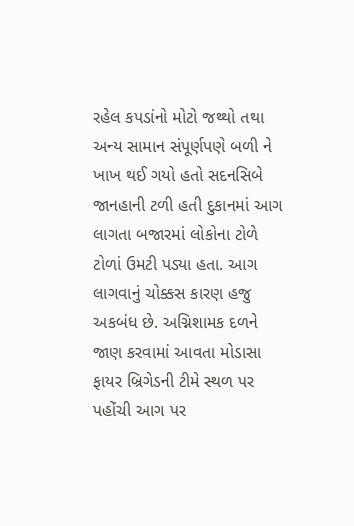રહેલ કપડાંનો મોટો જથ્થો તથા અન્ય સામાન સંપૂર્ણપણે બળી ને ખાખ થઈ ગયો હતો સદનસિબે જાનહાની ટળી હતી દુકાનમાં આગ લાગતા બજારમાં લોકોના ટોળે ટોળાં ઉમટી પડ્યા હતા. આગ લાગવાનું ચોક્કસ કારણ હજુ અકબંધ છે. અગ્નિશામક દળને જાણ કરવામાં આવતા મોડાસા ફાયર બ્રિગેડની ટીમે સ્થળ પર પહોંચી આગ પર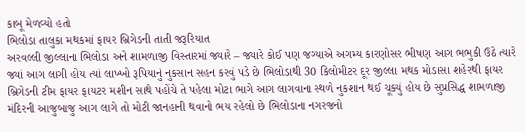કાબૂ મેળવ્યો હતો
ભિલોડા તાલુકા મથકમાં ફાયર બ્રિગેડની તાતી જરૂરિયાત
અરવલ્લી જીલ્લાના ભિલોડા અને શામળાજી વિસ્તારમાં જ્યારે – જ્યારે કોઈ પણ જગ્યાએ અગમ્ય કારણોસર ભીષણ આગ ભભુકી ઉઠે ત્યારે જ્યાં આગ લાગી હોય ત્યાં લાખ્ખો રૂપિયાનું નુકસાન સહન કરવું પડે છે ભિલોડાથી 30 કિલોમીટર દૂર જીલ્લા મથક મોડાસા શહેરથી ફાયર બ્રિગેડની ટીમ ફાયર ફાયટર મશીન સાથે પહોંચે તે પહેલા મોટા ભાગે આગ લાગવાના સ્થળે નુકશાન થઈ ચૂક્યું હોય છે સુપ્રસિદ્ધ શામળાજી મંદિરની આજુબાજુ આગ લાગે તો મોટી જાનહાની થવાનો ભય રહેલો છે ભિલોડાના નગરજનો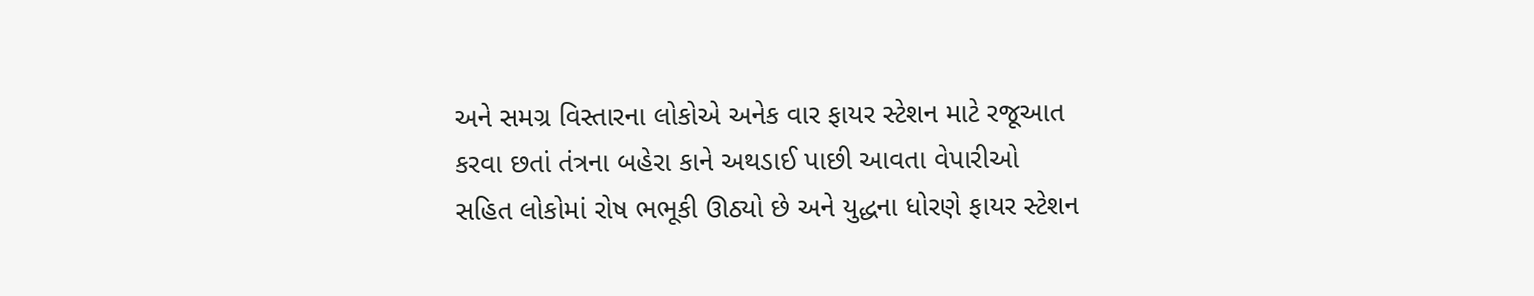અને સમગ્ર વિસ્તારના લોકોએ અનેક વાર ફાયર સ્ટેશન માટે રજૂઆત કરવા છતાં તંત્રના બહેરા કાને અથડાઈ પાછી આવતા વેપારીઓ સહિત લોકોમાં રોષ ભભૂકી ઊઠ્યો છે અને યુદ્ધના ધોરણે ફાયર સ્ટેશન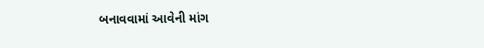બનાવવામાં આવેની માંગ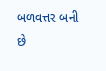બળવત્તર બની છે